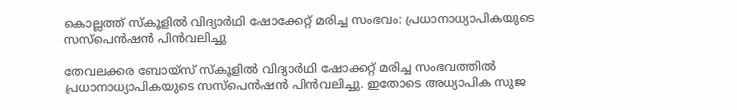കൊല്ലത്ത് സ്കൂളില്‍ വിദ്യാര്‍ഥി ഷോക്കേറ്റ് മരിച്ച സംഭവം: പ്രധാനാധ്യാപികയുടെ സസ്പെന്‍ഷന്‍ പിന്‍വലിച്ചു

തേവലക്കര ബോയ്സ് സ്കൂളില്‍ വിദ്യാര്‍ഥി ഷോക്കറ്റ് മരിച്ച സംഭവത്തില്‍ പ്രധാനാധ്യാപികയുടെ സസ്പെൻഷൻ പിൻവലിച്ചു. ഇതോടെ അധ്യാപിക സുജ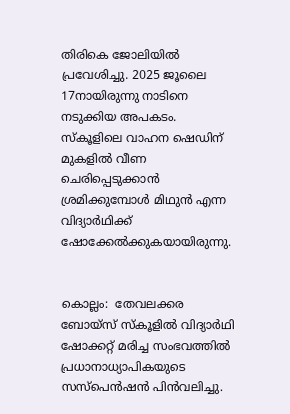തിരികെ ജോലിയിൽ പ്രവേശിച്ചു. 2025 ജൂലൈ 17നായിരുന്നു നാടിനെ നടുക്കിയ അപകടം. സ്കൂളിലെ വാഹന ഷെഡിന് മുകളിൽ വീണ ചെരിപ്പെടുക്കാൻ ശ്രമിക്കുമ്പോൾ മിഥുൻ എന്ന വിദ്യാർഥിക്ക് ഷോക്കേൽക്കുകയായിരുന്നു.


കൊല്ലം:  തേവലക്കര ബോയ്സ് സ്കൂളില്‍ വിദ്യാര്‍ഥി ഷോക്കറ്റ് മരിച്ച സംഭവത്തില്‍ പ്രധാനാധ്യാപികയുടെ സസ്പെൻഷൻ പിൻവലിച്ചു.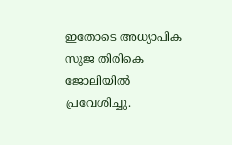ഇതോടെ അധ്യാപിക സുജ തിരികെ ജോലിയിൽ പ്രവേശിച്ചു.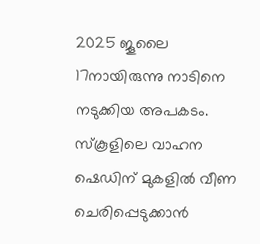2025 ജൂലൈ 17നായിരുന്നു നാടിനെ നടുക്കിയ അപകടം. സ്കൂളിലെ വാഹന ഷെഡിന് മുകളിൽ വീണ ചെരിപ്പെടുക്കാൻ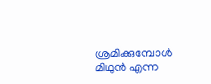ശ്രമിക്കുമ്പോൾ മിഥുൻ എന്ന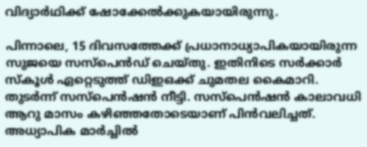വിദ്യാർഥിക്ക് ഷോക്കേൽക്കുകയായിരുന്നു.

പിന്നാലെ, 15 ദിവസത്തേക്ക് പ്രധാനാധ്യാപികയായിരുന്ന സുജയെ സസ്പെൻഡ് ചെയ്തു. ഇതിനിടെ സർക്കാർ സ്കൂൾ ഏറ്റെടുത്ത് ഡിഇഒക്ക് ചുമതല കൈമാറി. തുടർന്ന് സസ്‌പെൻഷൻ നീട്ടി. സസ്പെൻഷൻ കാലാവധി ആറു മാസം കഴിഞ്ഞതോടെയാണ് പിൻവലിച്ചത്. അധ്യാപിക മാർച്ചിൽ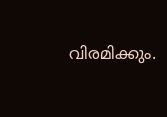വിരമിക്കും.